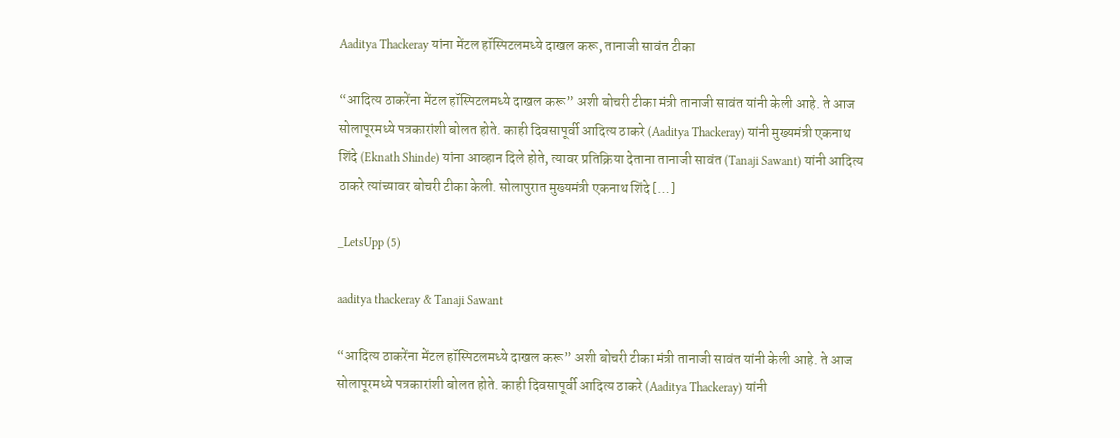Aaditya Thackeray यांना मेंटल हॉस्पिटलमध्ये दाखल करू, तानाजी सावंत टीका

“आदित्य ठाकरेंना मेंटल हॉस्पिटलमध्ये दाखल करू” अशी बोचरी टीका मंत्री तानाजी सावंत यांनी केली आहे. ते आज सोलापूरमध्ये पत्रकारांशी बोलत होते. काही दिवसापूर्वी आदित्य ठाकरे (Aaditya Thackeray) यांनी मुख्यमंत्री एकनाथ शिंदे (Eknath Shinde) यांना आव्हान दिले होते, त्यावर प्रतिक्रिया देताना तानाजी सावंत (Tanaji Sawant) यांनी आदित्य ठाकरे त्यांच्यावर बोचरी टीका केली. सोलापुरात मुख्यमंत्री एकनाथ शिंदे […]

_LetsUpp (5)

aaditya thackeray & Tanaji Sawant

“आदित्य ठाकरेंना मेंटल हॉस्पिटलमध्ये दाखल करू” अशी बोचरी टीका मंत्री तानाजी सावंत यांनी केली आहे. ते आज सोलापूरमध्ये पत्रकारांशी बोलत होते. काही दिवसापूर्वी आदित्य ठाकरे (Aaditya Thackeray) यांनी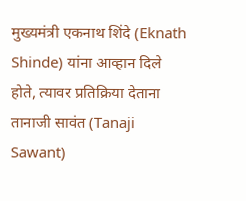मुख्यमंत्री एकनाथ शिंदे (Eknath Shinde) यांना आव्हान दिले होते, त्यावर प्रतिक्रिया देताना तानाजी सावंत (Tanaji Sawant)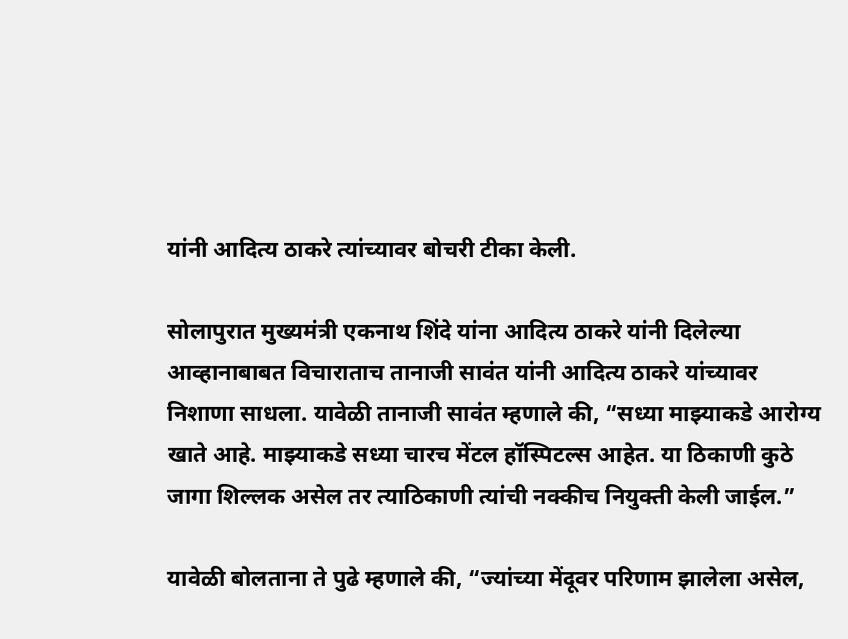यांनी आदित्य ठाकरे त्यांच्यावर बोचरी टीका केली.

सोलापुरात मुख्यमंत्री एकनाथ शिंदे यांना आदित्य ठाकरे यांनी दिलेल्या आव्हानाबाबत विचाराताच तानाजी सावंत यांनी आदित्य ठाकरे यांच्यावर निशाणा साधला. यावेळी तानाजी सावंत म्हणाले की, “सध्या माझ्याकडे आरोग्य खाते आहे. माझ्याकडे सध्या चारच मेंटल हॉस्पिटल्स आहेत. या ठिकाणी कुठे जागा शिल्लक असेल तर त्याठिकाणी त्यांची नक्कीच नियुक्ती केली जाईल.”

यावेळी बोलताना ते पुढे म्हणाले की, “ज्यांच्या मेंदूवर परिणाम झालेला असेल,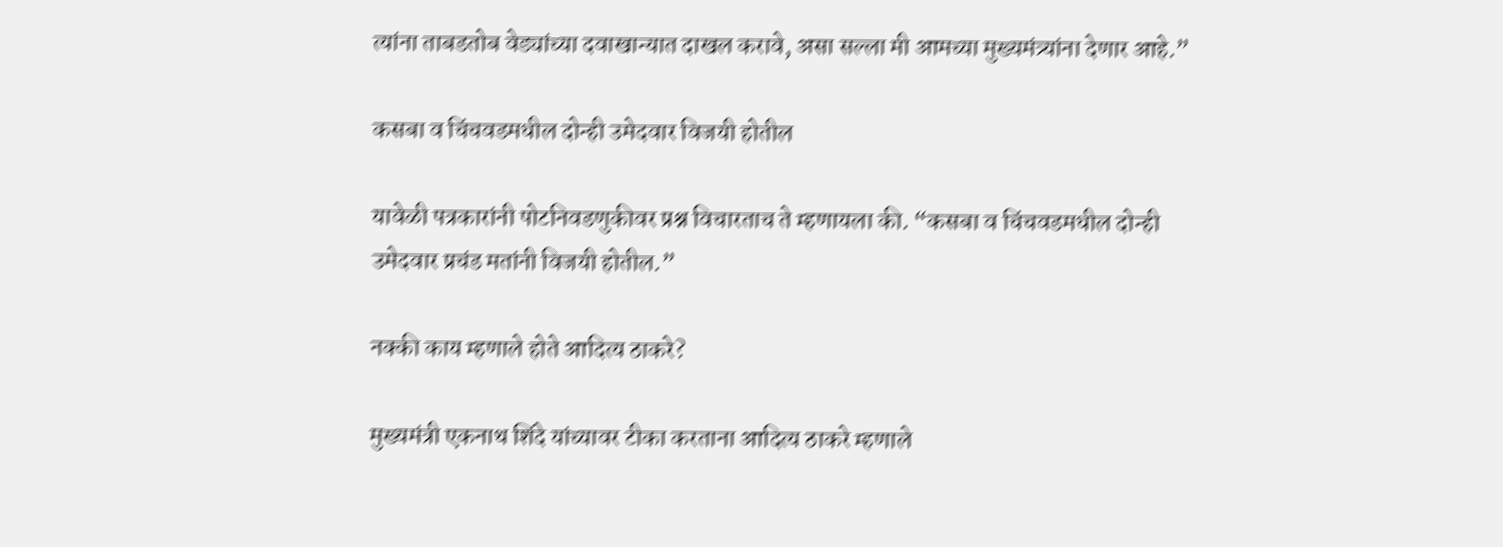त्यांना ताबडतोब वेड्यांच्या दवाखान्यात दाखल करावे, असा सल्ला मी आमच्या मुख्यमंत्र्यांना देणार आहे.”

कसबा व चिंचवडमधील दोन्ही उमेदवार विजयी होतील

यावेळी पत्रकारांनी पोटनिवडणुकीवर प्रश्न विचारताच ते म्हणायला की. “कसबा व चिंचवडमधील दोन्ही उमेदवार प्रचंड मतांनी विजयी होतील.”

नक्की काय म्हणाले होते आदित्य ठाकरे?

मुख्यमंत्री एकनाथ शिंदे यांच्यावर टीका करताना आदित्य ठाकरे म्हणाले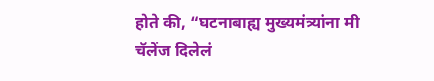होते की, “घटनाबाह्य मुख्यमंत्र्यांना मी चॅलेंज दिलेलं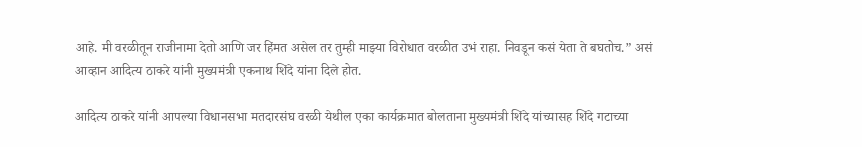आहे. मी वरळीतून राजीनामा देतो आणि जर हिंमत असेल तर तुम्ही माझ्या विरोधात वरळीत उभं राहा. निवडून कसं येता ते बघतोच.” असं आव्हान आदित्य ठाकरे यांनी मुख्यमंत्री एकनाथ शिंदे यांना दिले होत.

आदित्य ठाकरे यांनी आपल्या विधानसभा मतदारसंघ वरळी येथील एका कार्यक्रमात बोलताना मुख्यमंत्री शिंदे यांच्यासह शिंदे गटाच्या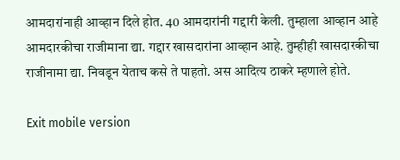आमदारांनाही आव्हान दिले होत. 40 आमदारांनी गद्दारी केली. तुम्हाला आव्हान आहे आमदारकीचा राजीमाना द्या. गद्दार खासदारांना आव्हान आहे. तुम्हीही खासदारकीचा राजीनामा द्या. निवडून येताच कसे ते पाहतो. अस आदित्य ठाकरे म्हणाले होते.

Exit mobile version